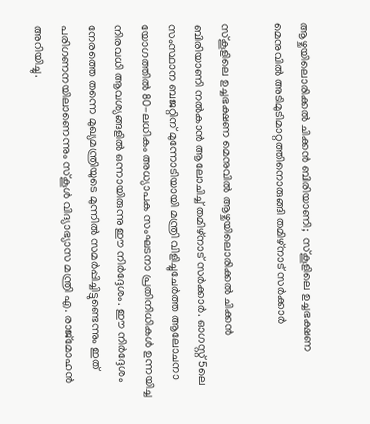ആഴ്ചയിലൊരിക്കല്‍ ചിക്കന്‍ ബിരിയാണി;  സ്‌കൂളിലെ ഉച്ചഭക്ഷണ മെനുവില്‍ അടിമുടിമാറ്റത്തിനൊരുങ്ങി തമിഴ്‌നാട് സര്‍ക്കാര്‍

സ്കൂളിലെ ഉച്ചഭക്ഷണ മെനുവിൽ ആഴ്ചയിലൊരിക്കൽ ചിക്കൻ ബിരിയാണി നല്‍കാന്‍ ആലോചിച്ച് തമിഴ്‌നാട് സര്‍ക്കാര്‍. ഓഗസ്റ്റ് 5ലെ സംസ്ഥാന ബജറ്റിന് മുന്നോടിയായി മന്ത്രി വിളിച്ചുചേര്‍ത്ത ആലോചനാ യോഗത്തില്‍ 80-ലധികം അധ്യാപക സംഘടനാ പ്രതിനിധികള്‍ ഉന്നയിച്ച നിരവധി ആവശ്യങ്ങളില്‍ ഒന്നായിരുന്നു ഈ നിര്‍ദ്ദേശം. ഈ നിര്‍ദ്ദേശം നേരത്തെ തന്നെ മുഖ്യമന്ത്രിയുടെ മുന്നില്‍ സമര്‍പ്പിച്ചിട്ടുണ്ടെന്നും ഇത് പരിഗണനയിലാണെന്നും സ്‌കൂള്‍ വിദ്യാഭ്യാസ മന്ത്രി എ. രാജ്മോഹന്‍ അറിയിച്ചു.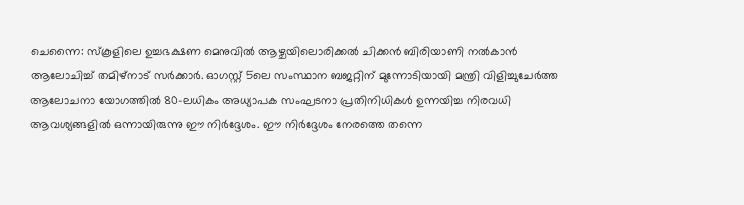ചെന്നൈ: സ്കൂളിലെ ഉച്ചഭക്ഷണ മെനുവിൽ ആഴ്ചയിലൊരിക്കൽ ചിക്കൻ ബിരിയാണി നല്‍കാന്‍ ആലോചിച്ച് തമിഴ്‌നാട് സര്‍ക്കാര്‍. ഓഗസ്റ്റ് 5ലെ സംസ്ഥാന ബജറ്റിന് മുന്നോടിയായി മന്ത്രി വിളിച്ചുചേര്‍ത്ത ആലോചനാ യോഗത്തില്‍ 80-ലധികം അധ്യാപക സംഘടനാ പ്രതിനിധികള്‍ ഉന്നയിച്ച നിരവധി ആവശ്യങ്ങളില്‍ ഒന്നായിരുന്നു ഈ നിര്‍ദ്ദേശം. ഈ നിര്‍ദ്ദേശം നേരത്തെ തന്നെ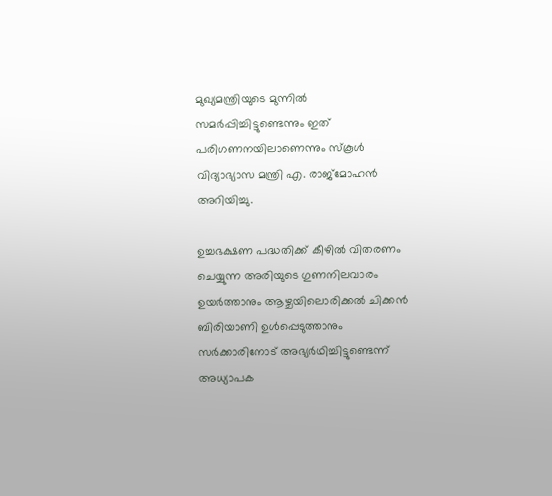മുഖ്യമന്ത്രിയുടെ മുന്നില്‍ സമര്‍പ്പിച്ചിട്ടുണ്ടെന്നും ഇത് പരിഗണനയിലാണെന്നും സ്‌കൂള്‍ വിദ്യാഭ്യാസ മന്ത്രി എ. രാജ്മോഹന്‍ അറിയിച്ചു.

ഉച്ചഭക്ഷണ പദ്ധതിക്ക് കീഴില്‍ വിതരണം ചെയ്യുന്ന അരിയുടെ ഗുണനിലവാരം ഉയര്‍ത്താനും ആഴ്ചയിലൊരിക്കല്‍ ചിക്കന്‍ ബിരിയാണി ഉള്‍പ്പെടുത്താനും സര്‍ക്കാരിനോട് അഭ്യര്‍ഥിച്ചിട്ടുണ്ടെന്ന് അധ്യാപക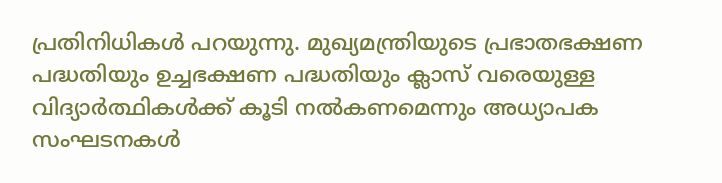പ്രതിനിധികള്‍ പറയുന്നു. മുഖ്യമന്ത്രിയുടെ പ്രഭാതഭക്ഷണ പദ്ധതിയും ഉച്ചഭക്ഷണ പദ്ധതിയും ക്ലാസ് വരെയുള്ള വിദ്യാര്‍ത്ഥികള്‍ക്ക് കൂടി നല്‍കണമെന്നും അധ്യാപക സംഘടനകള്‍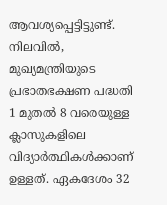ആവശ്യപ്പെട്ടിട്ടുണ്ട്. നിലവില്‍, മുഖ്യമന്ത്രിയുടെ പ്രഭാതഭക്ഷണ പദ്ധതി 1 മുതല്‍ 8 വരെയുള്ള ക്ലാസുകളിലെ വിദ്യാര്‍ത്ഥികള്‍ക്കാണ് ഉള്ളത്. ഏകദേശം 32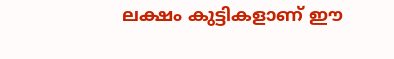ലക്ഷം കുട്ടികളാണ് ഈ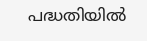പദ്ധതിയില്‍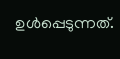ഉള്‍പ്പെടുന്നത്.